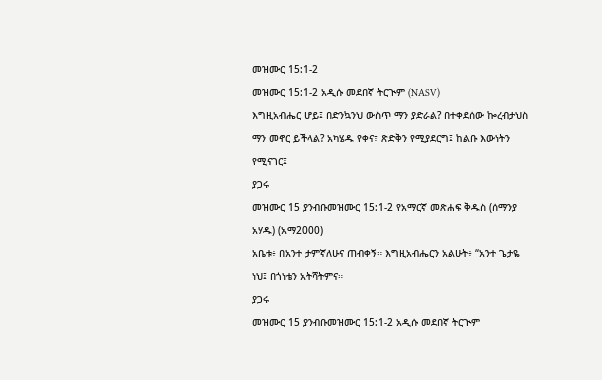መዝሙር 15:1-2
መዝሙር 15:1-2 አዲሱ መደበኛ ትርጒም (NASV)
እግዚአብሔር ሆይ፤ በድንኳንህ ውስጥ ማን ያድራል? በተቀደሰው ኰረብታህስ ማን መኖር ይችላል? አካሄዱ የቀና፣ ጽድቅን የሚያደርግ፤ ከልቡ እውነትን የሚናገር፤
ያጋሩ
መዝሙር 15 ያንብቡመዝሙር 15:1-2 የአማርኛ መጽሐፍ ቅዱስ (ሰማንያ አሃዱ) (አማ2000)
አቤቱ፥ በአንተ ታምኛለሁና ጠብቀኝ። እግዚአብሔርን አልሁት፥ “አንተ ጌታዬ ነህ፤ በጎነቴን አትሻትምና።
ያጋሩ
መዝሙር 15 ያንብቡመዝሙር 15:1-2 አዲሱ መደበኛ ትርጒም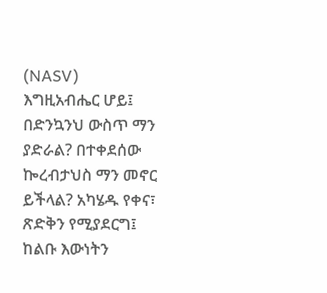(NASV)
እግዚአብሔር ሆይ፤ በድንኳንህ ውስጥ ማን ያድራል? በተቀደሰው ኰረብታህስ ማን መኖር ይችላል? አካሄዱ የቀና፣ ጽድቅን የሚያደርግ፤ ከልቡ እውነትን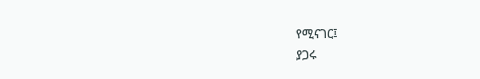የሚናገር፤
ያጋሩ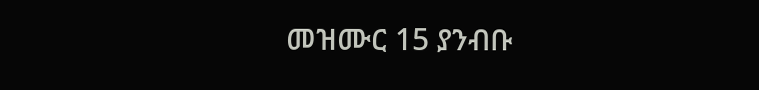መዝሙር 15 ያንብቡ